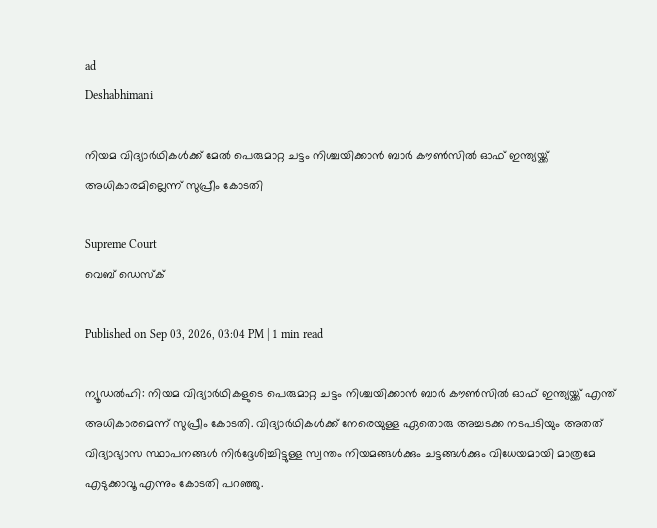ad
Deshabhimani

നിയമ വിദ്യാര്‍ഥികൾക്ക് മേൽ പെരുമാറ്റ ചട്ടം നിശ്ചയിക്കാൻ ബാര്‍ കൗൺസിൽ ഓഫ് ഇന്ത്യയ്ക്ക് അധികാരമില്ലെന്ന് സുപ്രീം കോടതി

Supreme Court
വെബ് ഡെസ്ക്

Published on Sep 03, 2026, 03:04 PM | 1 min read

ന്യൂഡൽഹി: നിയമ വിദ്യാര്‍ഥികളുടെ പെരുമാറ്റ ചട്ടം നിശ്ചയിക്കാൻ ബാര്‍ കൗൺസിൽ ഓഫ് ഇന്ത്യയ്ക്ക് എന്ത് അധികാരമെന്ന് സുപ്രീം കോടതി. വിദ്യാര്‍ഥികൾക്ക് നേരെയുള്ള ഏതൊരു അച്ചടക്ക നടപടിയും അതത് വിദ്യാഭ്യാസ സ്ഥാപനങ്ങൾ നിര്‍ദ്ദേശിച്ചിട്ടുള്ള സ്വന്തം നിയമങ്ങൾക്കും ചട്ടങ്ങൾക്കും വിധേയമായി മാത്രമേ എടുക്കാവൂ എന്നും കോടതി പറഞ്ഞു.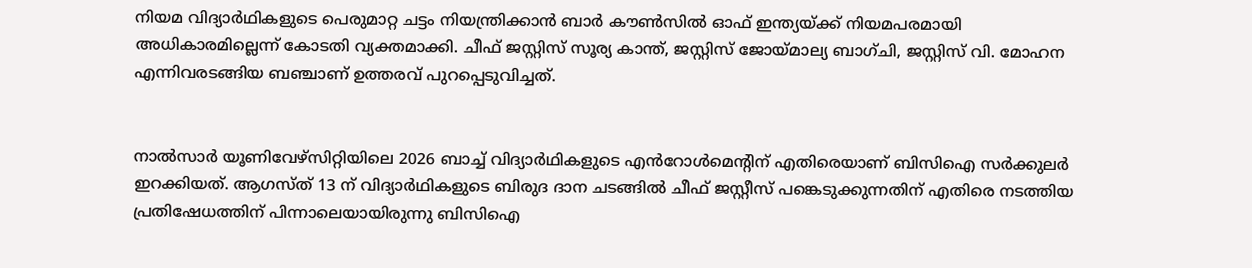നിയമ വിദ്യാര്‍ഥികളുടെ പെരുമാറ്റ ചട്ടം നിയന്ത്രിക്കാൻ ബാര്‍ കൗൺസിൽ ഓഫ് ഇന്ത്യയ്ക്ക് നിയമപരമായി അധികാരമില്ലെന്ന് കോടതി വ്യക്തമാക്കി. ചീഫ് ജസ്റ്റിസ് സൂര്യ കാന്ത്, ജസ്റ്റിസ് ജോയ്മാല്യ ബാഗ്ചി, ജസ്റ്റിസ് വി. മോഹന എന്നിവരടങ്ങിയ ബഞ്ചാണ് ഉത്തരവ് പുറപ്പെടുവിച്ചത്.


നാൽസാര്‍ യൂണിവേഴ്സിറ്റിയിലെ 2026 ബാച്ച് വിദ്യാര്‍ഥികളുടെ എൻറോൾമെന്റിന് എതിരെയാണ് ബിസിഐ സര്‍ക്കുലര്‍ ഇറക്കിയത്. ആഗസ്ത് 13 ന് വിദ്യാര്‍ഥികളുടെ ബിരുദ ദാന ചടങ്ങിൽ ചീഫ് ജസ്റ്റീസ് പങ്കെടുക്കുന്നതിന് എതിരെ നടത്തിയ പ്രതിഷേധത്തിന് പിന്നാലെയായിരുന്നു ബിസിഐ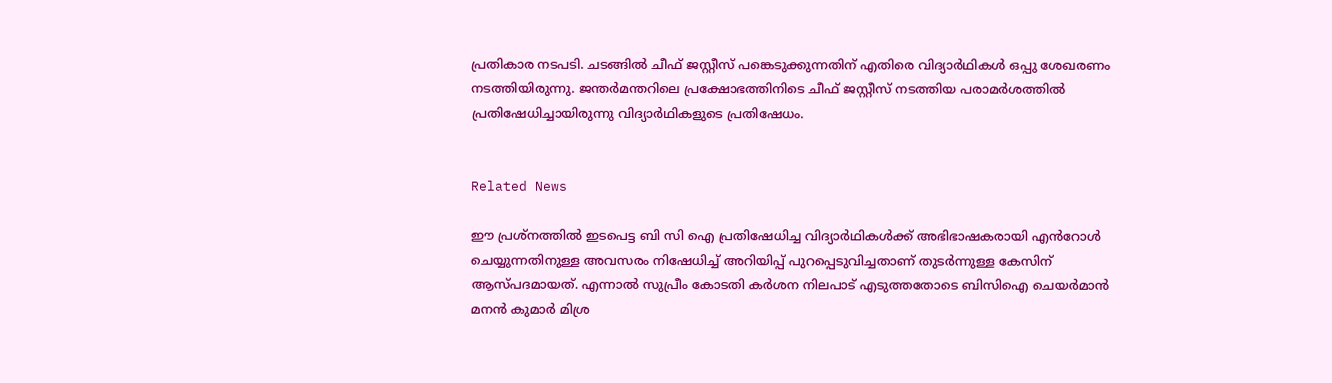പ്രതികാര നടപടി. ചടങ്ങിൽ ചീഫ് ജസ്റ്റീസ് പങ്കെടുക്കുന്നതിന് എതിരെ വിദ്യാര്‍ഥികൾ ഒപ്പു ശേഖരണം നടത്തിയിരുന്നു. ജന്തര്‍മന്തറിലെ പ്രക്ഷോഭത്തിനിടെ ചീഫ് ജസ്റ്റീസ് നടത്തിയ പരാമര്‍ശത്തിൽ പ്രതിഷേധിച്ചായിരുന്നു വിദ്യാര്‍ഥികളുടെ പ്രതിഷേധം.


Related News

ഈ പ്രശ്നത്തിൽ ഇടപെട്ട ബി സി ഐ പ്രതിഷേധിച്ച വിദ്യാര്‍ഥികൾക്ക് അഭിഭാഷകരായി എൻറോൾ ചെയ്യുന്നതിനുള്ള അവസരം നിഷേധിച്ച് അറിയിപ്പ് പുറപ്പെടുവിച്ചതാണ് തുടര്‍ന്നുള്ള കേസിന് ആസ്പദമായത്. എന്നാൽ സുപ്രീം കോടതി കര്‍ശന നിലപാട് എടുത്തതോടെ ബിസിഐ ചെയര്‍മാൻ മനൻ കുമാര്‍ മിശ്ര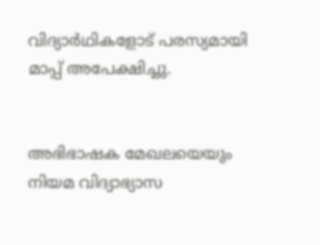വിദ്യാര്‍ഥികളോട് പരസ്യമായി മാപ്പ് അപേക്ഷിച്ചു.


അഭിഭാഷക മേഖലയെയും നിയമ വിദ്യാഭ്യാസ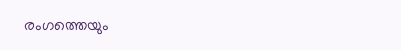രംഗത്തെയും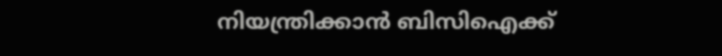നിയന്ത്രിക്കാൻ ബിസിഐക്ക്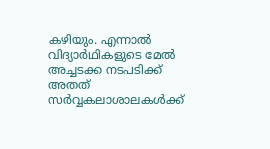കഴിയും. എന്നാൽ വിദ്യാര്‍ഥികളുടെ മേൽ അച്ചടക്ക നടപടിക്ക് അതത് സര്‍വ്വകലാശാലകൾക്ക്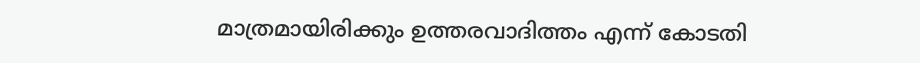മാത്രമായിരിക്കും ഉത്തരവാദിത്തം എന്ന് കോടതി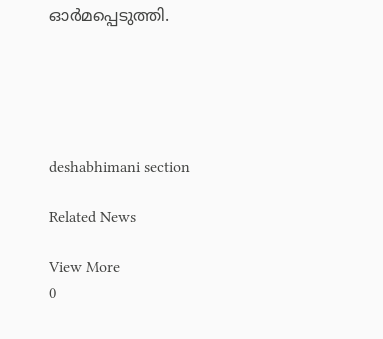ഓര്‍മപ്പെടുത്തി.





deshabhimani section

Related News

View More
0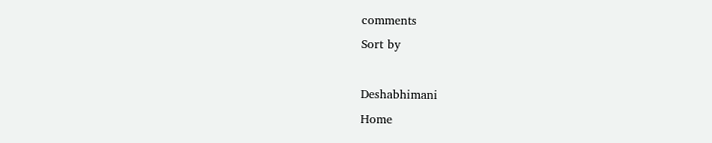comments
Sort by

Deshabhimani
Home